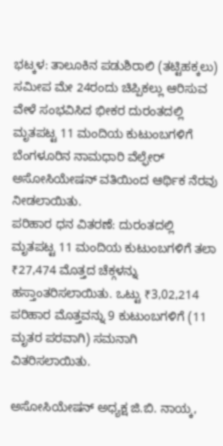ಭಟ್ಕಳ: ತಾಲೂಕಿನ ಪಡುಶಿರಾಲಿ (ತಟ್ಟಿಹಕ್ಕಲು) ಸಮೀಪ ಮೇ 24ರಂದು ಚಿಪ್ಪಿಕಲ್ಲು ಆರಿಸುವ ವೇಳೆ ಸಂಭವಿಸಿದ ಭೀಕರ ದುರಂತದಲ್ಲಿ ಮೃತಪಟ್ಟ 11 ಮಂದಿಯ ಕುಟುಂಬಗಳಿಗೆ ಬೆಂಗಳೂರಿನ ನಾಮಧಾರಿ ವೆಲ್ಫೇರ್ ಅಸೋಸಿಯೇಷನ್ ವತಿಯಿಂದ ಆರ್ಥಿಕ ನೆರವು ನೀಡಲಾಯಿತು.
ಪರಿಹಾರ ಧನ ವಿತರಣೆ: ದುರಂತದಲ್ಲಿ ಮೃತಪಟ್ಟ 11 ಮಂದಿಯ ಕುಟುಂಬಗಳಿಗೆ ತಲಾ ₹27,474 ಮೊತ್ತದ ಚೆಕ್ಗಳನ್ನು ಹಸ್ತಾಂತರಿಸಲಾಯಿತು. ಒಟ್ಟು ₹3,02,214 ಪರಿಹಾರ ಮೊತ್ತವನ್ನು 9 ಕುಟುಂಬಗಳಿಗೆ (11 ಮೃತರ ಪರವಾಗಿ) ಸಮನಾಗಿ ವಿತರಿಸಲಾಯಿತು.

ಅಸೋಸಿಯೇಷನ್ ಅಧ್ಯಕ್ಷ ಜಿ.ಬಿ. ನಾಯ್ಕ,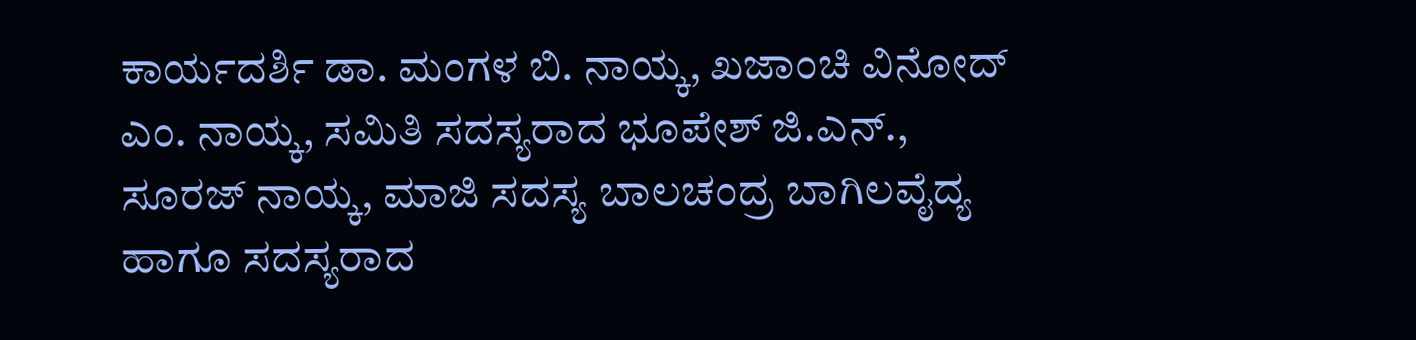ಕಾರ್ಯದರ್ಶಿ ಡಾ. ಮಂಗಳ ಬಿ. ನಾಯ್ಕ, ಖಜಾಂಚಿ ವಿನೋದ್ ಎಂ. ನಾಯ್ಕ, ಸಮಿತಿ ಸದಸ್ಯರಾದ ಭೂಪೇಶ್ ಜಿ.ಎನ್., ಸೂರಜ್ ನಾಯ್ಕ, ಮಾಜಿ ಸದಸ್ಯ ಬಾಲಚಂದ್ರ ಬಾಗಿಲವೈದ್ಯ ಹಾಗೂ ಸದಸ್ಯರಾದ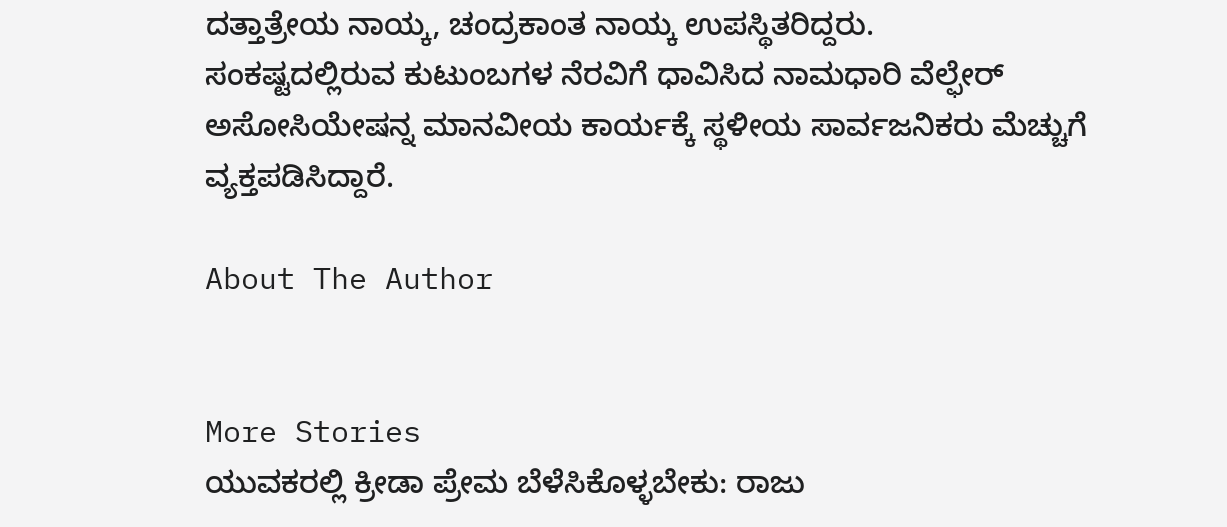ದತ್ತಾತ್ರೇಯ ನಾಯ್ಕ, ಚಂದ್ರಕಾಂತ ನಾಯ್ಕ ಉಪಸ್ಥಿತರಿದ್ದರು.
ಸಂಕಷ್ಟದಲ್ಲಿರುವ ಕುಟುಂಬಗಳ ನೆರವಿಗೆ ಧಾವಿಸಿದ ನಾಮಧಾರಿ ವೆಲ್ಫೇರ್ ಅಸೋಸಿಯೇಷನ್ನ ಮಾನವೀಯ ಕಾರ್ಯಕ್ಕೆ ಸ್ಥಳೀಯ ಸಾರ್ವಜನಿಕರು ಮೆಚ್ಚುಗೆ ವ್ಯಕ್ತಪಡಿಸಿದ್ದಾರೆ.

About The Author


More Stories
ಯುವಕರಲ್ಲಿ ಕ್ರೀಡಾ ಪ್ರೇಮ ಬೆಳೆಸಿಕೊಳ್ಳಬೇಕು: ರಾಜು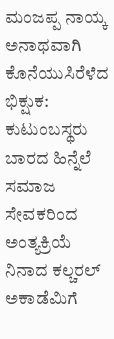ಮಂಜಪ್ಪ ನಾಯ್ಕ
ಅನಾಥವಾಗಿ ಕೊನೆಯುಸಿರೆಳೆದ ಭಿಕ್ಷುಕ: ಕುಟುಂಬಸ್ಥರು ಬಾರದ ಹಿನ್ನೆಲೆ ಸಮಾಜ ಸೇವಕರಿಂದ ಅಂತ್ಯಕ್ರಿಯೆ
ನಿನಾದ ಕಲ್ಚರಲ್ ಅಕಾಡೆಮಿಗೆ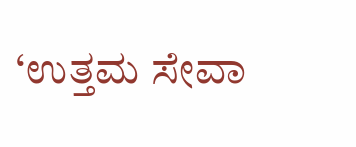‘ಉತ್ತಮ ಸೇವಾ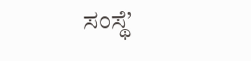ಸಂಸ್ಥೆ’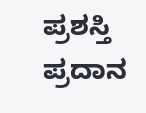ಪ್ರಶಸ್ತಿ ಪ್ರದಾನ